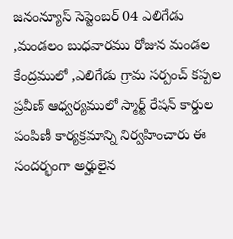జనంన్యూస్ సెప్టెంబర్ 04 ఎలిగేడు ,మండలం బుధవారము రోజున మండల కేంద్రములో ,ఎలిగేడు గ్రామ సర్పంచ్ కప్పల ప్రవీణ్ ఆధ్వర్యములో స్మార్ట్ రేషన్ కార్డుల పంపిణీ కార్యక్రమాన్ని నిర్వహించారు ఈ సందర్భంగా అర్హులైన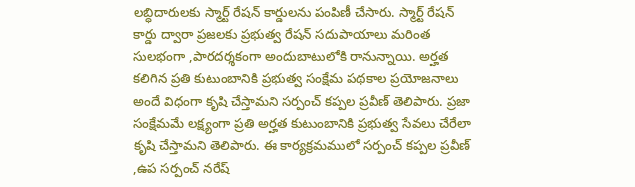లబ్ధిదారులకు స్మార్ట్ రేషన్ కార్డులను పంపిణీ చేసారు. స్మార్ట్ రేషన్ కార్డు ద్వారా ప్రజలకు ప్రభుత్వ రేషన్ సదుపాయాలు మరింత సులభంగా ,పారదర్శకంగా అందుబాటులోకి రానున్నాయి. అర్హత కలిగిన ప్రతి కుటుంబానికి ప్రభుత్వ సంక్షేమ పథకాల ప్రయోజనాలు అందే విధంగా కృషి చేస్తామని సర్పంచ్ కప్పల ప్రవీణ్ తెలిపారు. ప్రజా సంక్షేమమే లక్ష్యంగా ప్రతి అర్హత కుటుంబానికి ప్రభుత్వ సేవలు చేరేలా కృషి చేస్తామని తెలిపారు. ఈ కార్యక్రమములో సర్పంచ్ కప్పల ప్రవీణ్ ,ఉప సర్పంచ్ నరేష్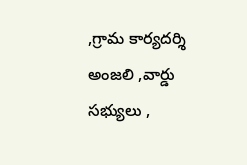,గ్రామ కార్యదర్శి అంజలి ,వార్డు సభ్యులు ,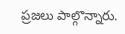ప్రజలు పాల్గొన్నారు.